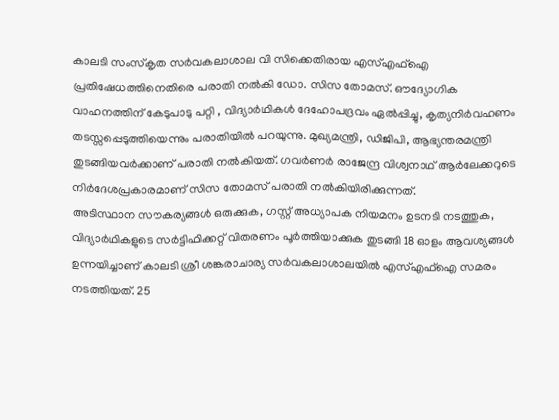കാലടി സംസ്കൃത സർവകലാശാല വി സിക്കെതിരായ എസ്എഫ്ഐ പ്രതിഷേധത്തിനെതിരെ പരാതി നൽകി ഡോ. സിസ തോമസ്. ഔദ്യോഗിക വാഹനത്തിന് കേടുപാടു പറ്റി , വിദ്യാർഥികൾ ദേഹോപദ്രവം ഏൽപ്പിച്ചു, കൃത്യനിർവഹണം തടസ്സപ്പെടുത്തിയെന്നും പരാതിയിൽ പറയുന്നു. മുഖ്യമന്ത്രി, ഡിജിപി, ആഭ്യന്തരമന്ത്രി തുടങ്ങിയവർക്കാണ് പരാതി നൽകിയത്. ഗവർണർ രാജേന്ദ്ര വിശ്വനാഥ് ആർലേക്കറുടെ നിർദേശപ്രകാരമാണ് സിസ തോമസ് പരാതി നൽകിയിരിക്കുന്നത്.
അടിസ്ഥാന സൗകര്യങ്ങൾ ഒരുക്കുക, ഗസ്റ്റ് അധ്യാപക നിയമനം ഉടനടി നടത്തുക, വിദ്യാർഥികളുടെ സർട്ടിഫിക്കറ്റ് വിതരണം പൂർത്തിയാക്കുക തുടങ്ങി 18 ഓളം ആവശ്യങ്ങൾ ഉന്നയിച്ചാണ് കാലടി ശ്രീ ശങ്കരാചാര്യ സർവകലാശാലയിൽ എസ്എഫ്ഐ സമരം നടത്തിയത്. 25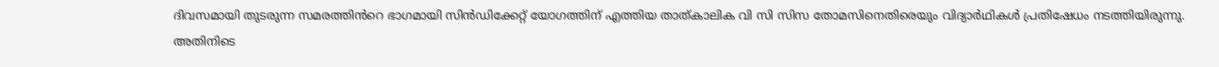ദിവസമായി തുടരുന്ന സമരത്തിൻറെ ഭാഗമായി സിൻഡിക്കേറ്റ് യോഗത്തിന് എത്തിയ താത്കാലിക വി സി സിസ തോമസിനെതിരെയും വിദ്യാർഥികൾ പ്രതിഷേധം നടത്തിയിരുന്നു. അതിനിടെ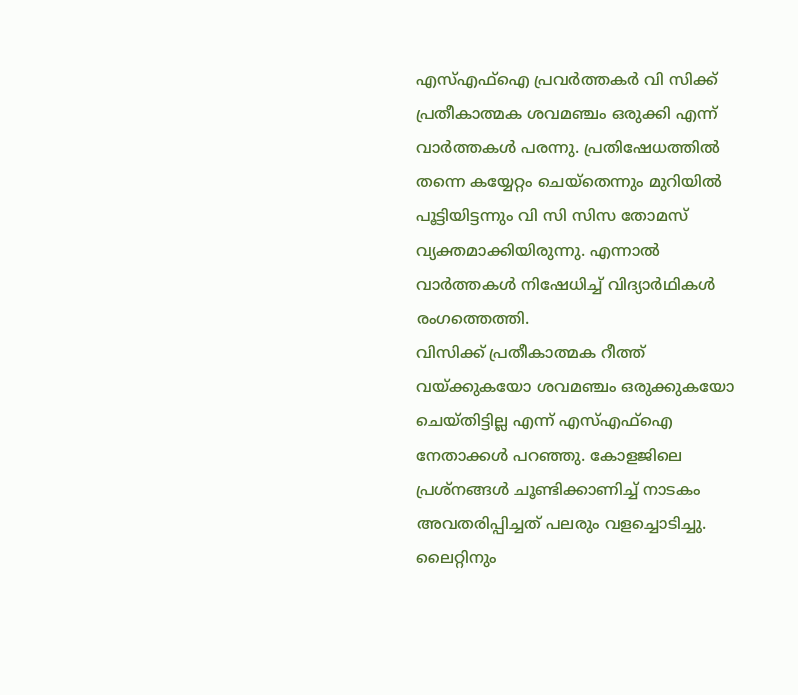എസ്എഫ്ഐ പ്രവർത്തകർ വി സിക്ക് പ്രതീകാത്മക ശവമഞ്ചം ഒരുക്കി എന്ന് വാർത്തകൾ പരന്നു. പ്രതിഷേധത്തിൽ തന്നെ കയ്യേറ്റം ചെയ്തെന്നും മുറിയിൽ പൂട്ടിയിട്ടന്നും വി സി സിസ തോമസ് വ്യക്തമാക്കിയിരുന്നു. എന്നാൽ വാർത്തകൾ നിഷേധിച്ച് വിദ്യാർഥികൾ രംഗത്തെത്തി.
വിസിക്ക് പ്രതീകാത്മക റീത്ത് വയ്ക്കുകയോ ശവമഞ്ചം ഒരുക്കുകയോ ചെയ്തിട്ടില്ല എന്ന് എസ്എഫ്ഐ നേതാക്കൾ പറഞ്ഞു. കോളജിലെ പ്രശ്നങ്ങൾ ചൂണ്ടിക്കാണിച്ച് നാടകം അവതരിപ്പിച്ചത് പലരും വളച്ചൊടിച്ചു. ലൈറ്റിനും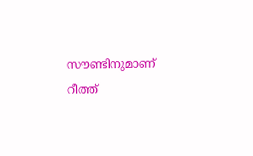സൗണ്ടിനുമാണ് റീത്ത്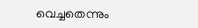വെച്ചതെന്നും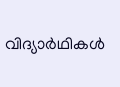വിദ്യാർഥികൾ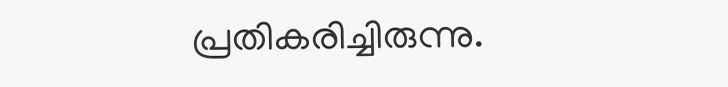പ്രതികരിച്ചിരുന്നു.